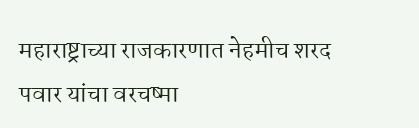महाराष्ट्राच्या राजकारणात नेहमीच शरद पवार यांचा वरचष्मा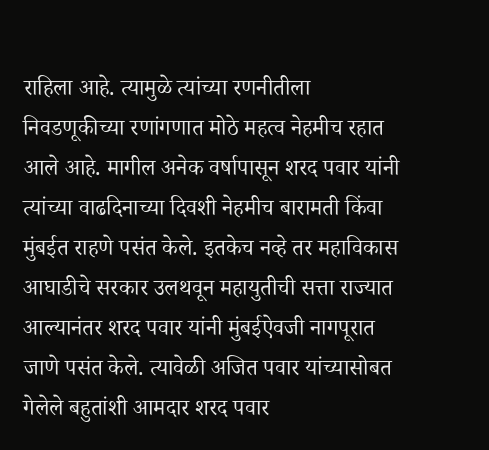राहिला आहे. त्यामुळे त्यांच्या रणनीतीला निवडणूकीच्या रणांगणात मोठे महत्व नेहमीच रहात आले आहे. मागील अनेक वर्षापासून शरद पवार यांनी त्यांच्या वाढदिनाच्या दिवशी नेहमीच बारामती किंवा मुंबईत राहणे पसंत केले. इतकेच नव्हे तर महाविकास आघाडीचे सरकार उलथवून महायुतीची सत्ता राज्यात आल्यानंतर शरद पवार यांनी मुंबईऐवजी नागपूरात जाणे पसंत केले. त्यावेळी अजित पवार यांच्यासोबत गेलेले बहुतांशी आमदार शरद पवार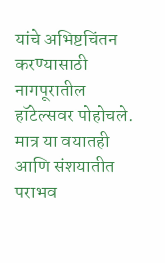यांचे अभिष्टचिंतन करण्यासाठी नागपूरातील हॉटेल्सवर पोहोचले. मात्र या वयातही आणि संशयातीत पराभव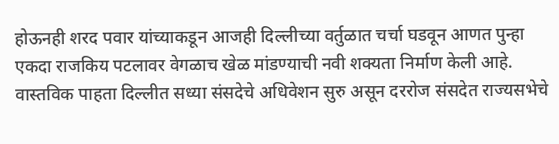होऊनही शरद पवार यांच्याकडून आजही दिल्लीच्या वर्तुळात चर्चा घडवून आणत पुन्हा एकदा राजकिय पटलावर वेगळाच खेळ मांडण्याची नवी शक्यता निर्माण केली आहे.
वास्तविक पाहता दिल्लीत सध्या संसदेचे अधिवेशन सुरु असून दररोज संसदेत राज्यसभेचे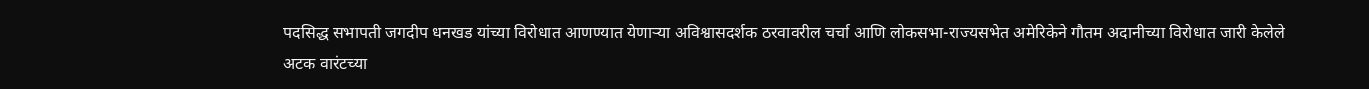पदसिद्ध सभापती जगदीप धनखड यांच्या विरोधात आणण्यात येणाऱ्या अविश्वासदर्शक ठरवावरील चर्चा आणि लोकसभा-राज्यसभेत अमेरिकेने गौतम अदानीच्या विरोधात जारी केलेले अटक वारंटच्या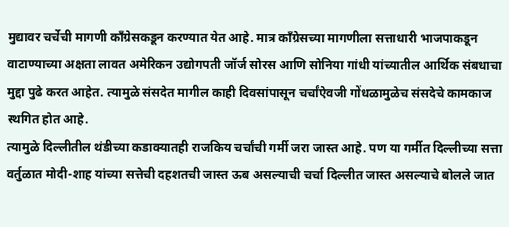मुद्यावर चर्चेची मागणी काँग्रेसकडून करण्यात येत आहे. मात्र काँग्रेसच्या मागणीला सत्ताधारी भाजपाकडून वाटाण्याच्या अक्षता लावत अमेरिकन उद्योगपती जॉर्ज सोरस आणि सोनिया गांधी यांच्यातील आर्थिक संबधाचा मुद्दा पुढे करत आहेत. त्यामुळे संसदेत मागील काही दिवसांपासून चर्चांऐवजी गोंधळामुळेच संसदेचे कामकाज स्थगित होत आहे.
त्यामुळे दिल्लीतील थंडीच्या कडाक्यातही राजकिय चर्चांची गर्मी जरा जास्त आहे. पण या गर्मीत दिल्लीच्या सत्ता वर्तुळात मोदी-शाह यांच्या सत्तेची दहशतची जास्त ऊब असल्याची चर्चा दिल्लीत जास्त असल्याचे बोलले जात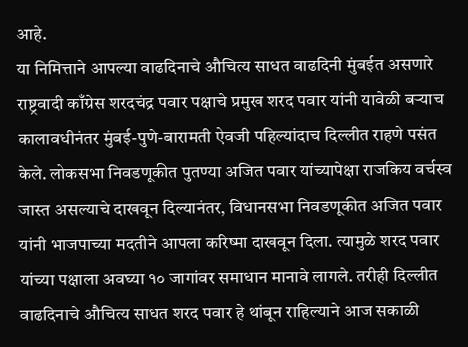आहे.
या निमित्ताने आपल्या वाढदिनाचे औचित्य साधत वाढदिनी मुंबईत असणारे राष्ट्रवादी काँग्रेस शरदचंद्र पवार पक्षाचे प्रमुख शरद पवार यांनी यावेळी बऱ्याच कालावधीनंतर मुंबई-पुणे-बारामती ऐवजी पहिल्यांदाच दिल्लीत राहणे पसंत केले. लोकसभा निवडणूकीत पुतण्या अजित पवार यांच्यापेक्षा राजकिय वर्चस्व जास्त असल्याचे दाखवून दिल्यानंतर, विधानसभा निवडणूकीत अजित पवार यांनी भाजपाच्या मदतीने आपला करिष्मा दाखवून दिला. त्यामुळे शरद पवार यांच्या पक्षाला अवघ्या १० जागांवर समाधान मानावे लागले. तरीही दिल्लीत वाढदिनाचे औचित्य साधत शरद पवार हे थांबून राहिल्याने आज सकाळी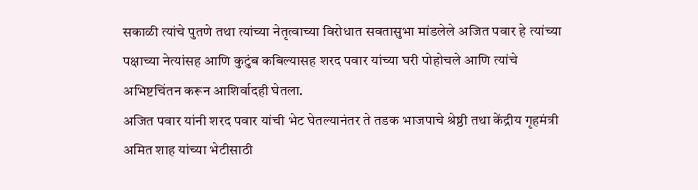सकाळी त्यांचे पुतणे तथा त्यांच्या नेतृत्वाच्या विरोधात सवतासुभा मांडलेले अजित पवार हे त्यांच्या पक्षाच्या नेत्यांसह आणि कुटुंब कबिल्यासह शरद पवार यांच्या घरी पोहोचले आणि त्यांचे अभिष्टचिंतन करून आशिर्वादही घेतला.
अजित पवार यांनी शरद पवार यांची भेट घेतल्यानंतर ते तडक भाजपाचे श्रेष्ठी तथा केंद्रीय गृहमंत्री अमित शाह यांच्या भेटीसाठी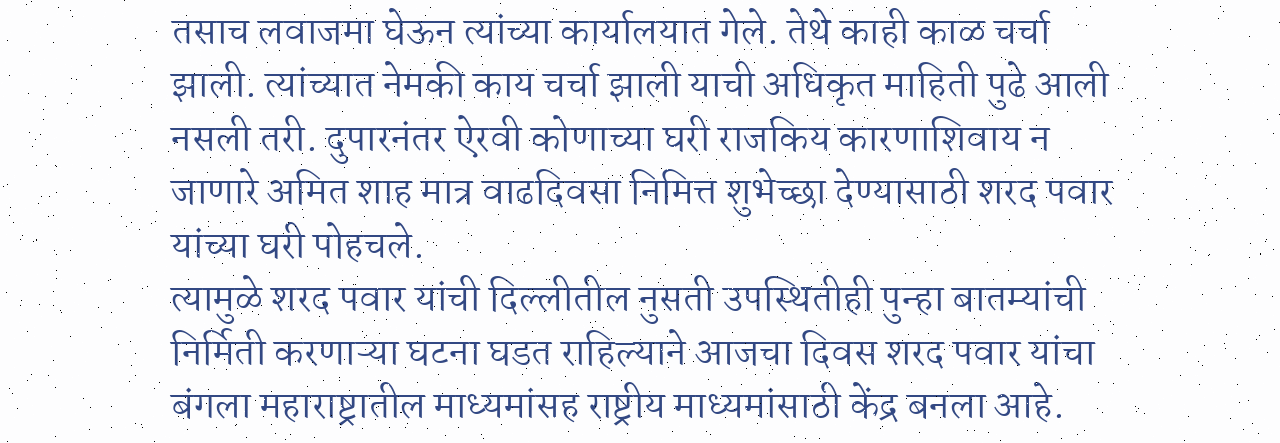तसाच लवाजमा घेऊन त्यांच्या कार्यालयात गेले. तेथे काही काळ चर्चा झाली. त्यांच्यात नेमकी काय चर्चा झाली याची अधिकृत माहिती पुढे आली नसली तरी. दुपारनंतर ऐरवी कोणाच्या घरी राजकिय कारणाशिवाय न जाणारे अमित शाह मात्र वाढदिवसा निमित्त शुभेच्छा देण्यासाठी शरद पवार यांच्या घरी पोहचले.
त्यामुळे शरद पवार यांची दिल्लीतील नुसती उपस्थितीही पुन्हा बातम्यांची निर्मिती करणाऱ्या घटना घडत राहिल्याने आजचा दिवस शरद पवार यांचा बंगला महाराष्ट्रातील माध्यमांसह राष्ट्रीय माध्यमांसाठी केंद्र बनला आहे.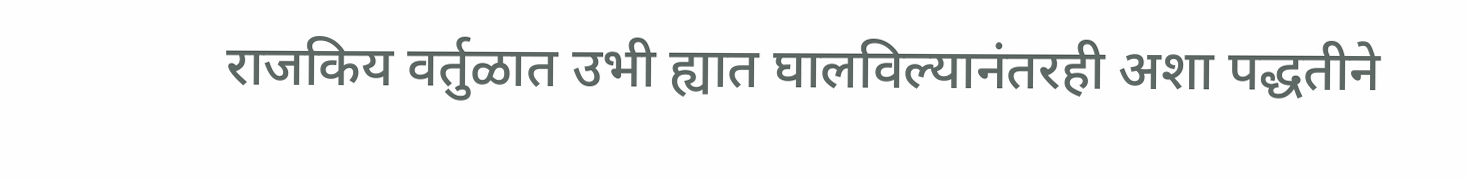राजकिय वर्तुळात उभी ह्यात घालविल्यानंतरही अशा पद्धतीने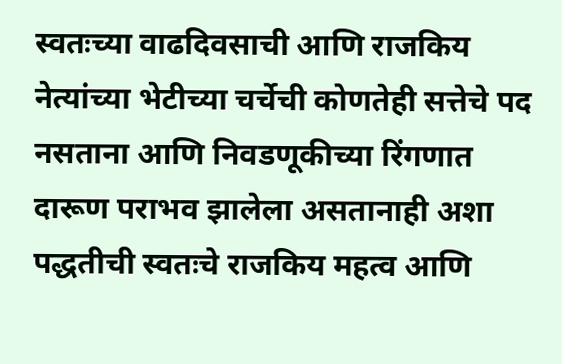स्वतःच्या वाढदिवसाची आणि राजकिय नेत्यांच्या भेटीच्या चर्चेची कोणतेही सत्तेचे पद नसताना आणि निवडणूकीच्या रिंगणात दारूण पराभव झालेला असतानाही अशा पद्धतीची स्वतःचे राजकिय महत्व आणि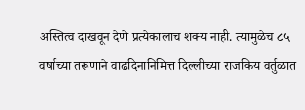अस्तित्व दाखवून देणे प्रत्येकालाच शक्य नाही. त्यामुळेच ८५ वर्षाच्या तरूणाने वाढदिनानिमित्त दिल्लीच्या राजकिय वर्तुळात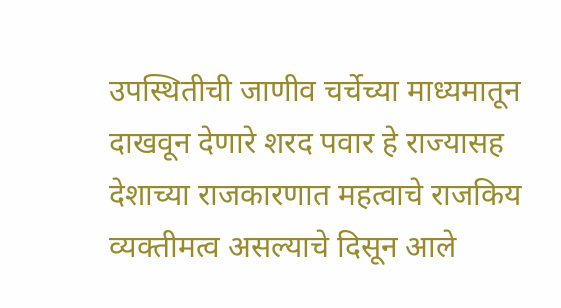उपस्थितीची जाणीव चर्चेच्या माध्यमातून दाखवून देणारे शरद पवार हे राज्यासह देशाच्या राजकारणात महत्वाचे राजकिय व्यक्तीमत्व असल्याचे दिसून आले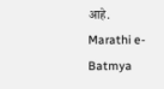आहे.
Marathi e-Batmya